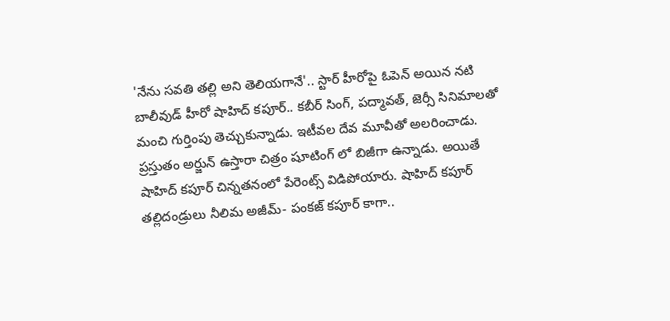'నేను సవతి తల్లి అని తెలియగానే'.. స్టార్ హీరోపై ఓపెన్ అయిన నటి
బాలీవుడ్ హీరో షాహిద్ కపూర్.. కబీర్ సింగ్, పద్మావత్, జెర్సీ సినిమాలతో మంచి గుర్తింపు తెచ్చుకున్నాడు. ఇటీవల దేవ మూవీతో అలరించాడు. ప్రస్తుతం అర్జున్ ఉస్తారా చిత్రం షూటింగ్ లో బిజీగా ఉన్నాడు. అయితే షాహిద్ కపూర్ చిన్నతనంలో పేరెంట్స్ విడిపోయారు. షాహిద్ కపూర్ తల్లిదండ్రులు నీలిమ అజీమ్- పంకజ్ కపూర్ కాగా..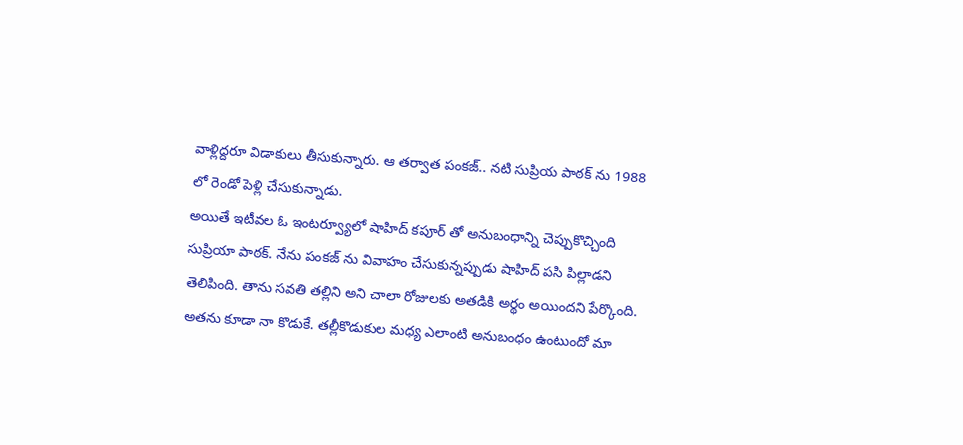వాళ్లిద్దరూ విడాకులు తీసుకున్నారు. ఆ తర్వాత పంకజ్.. నటి సుప్రియ పాఠక్ ను 1988 లో రెండో పెళ్లి చేసుకున్నాడు.
అయితే ఇటీవల ఓ ఇంటర్వ్యూలో షాహిద్ కపూర్ తో అనుబంధాన్ని చెప్పుకొచ్చింది సుప్రియా పాఠక్. నేను పంకజ్ ను వివాహం చేసుకున్నప్పుడు షాహిద్ పసి పిల్లాడని తెలిపింది. తాను సవతి తల్లిని అని చాలా రోజులకు అతడికి అర్థం అయిందని పేర్కొంది. అతను కూడా నా కొడుకే. తల్లీకొడుకుల మధ్య ఎలాంటి అనుబంధం ఉంటుందో మా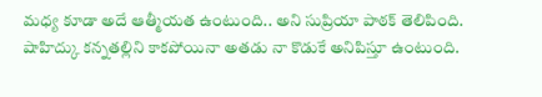మధ్య కూడా అదే ఆత్మీయత ఉంటుంది.. అని సుప్రియా పాఠక్ తెలిపింది.
షాహిద్కు కన్నతల్లిని కాకపోయినా అతడు నా కొడుకే అనిపిస్తూ ఉంటుంది.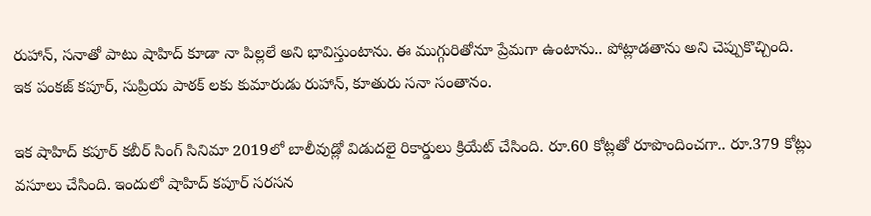రుహాన్, సనాతో పాటు షాహిద్ కూడా నా పిల్లలే అని భావిస్తుంటాను. ఈ ముగ్గురితోనూ ప్రేమగా ఉంటాను.. పోట్లాడతాను అని చెప్పుకొచ్చింది. ఇక పంకజ్ కపూర్, సుప్రియ పాఠక్ లకు కుమారుడు రుహాన్, కూతురు సనా సంతానం.

ఇక షాహిద్ కపూర్ కబీర్ సింగ్ సినిమా 2019లో బాలీవుడ్లో విడుదలై రికార్డులు క్రియేట్ చేసింది. రూ.60 కోట్లతో రూపొందించగా.. రూ.379 కోట్లు వసూలు చేసింది. ఇందులో షాహిద్ కపూర్ సరసన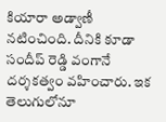కియారా అడ్వాణీ నటించింది. దీనికి కూడా సందీప్ రెడ్డి వంగానే దర్శకత్వం వహించారు. ఇక తెలుగులోనూ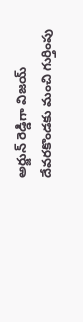అర్జున్ రెడ్డిగా విజయ్ దేవరకొండకు మంచి గుర్తింపు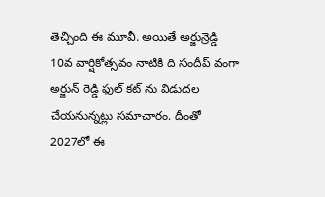తెచ్చింది ఈ మూవీ. అయితే అర్జున్రెడ్డి 10వ వార్షికోత్సవం నాటికి ది సందీప్ వంగా అర్జున్ రెడ్డి ఫుల్ కట్ ను విడుదల చేయనున్నట్లు సమాచారం. దీంతో 2027లో ఈ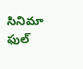సినిమా ఫుల్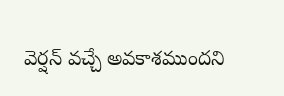వెర్షన్ వచ్చే అవకాశముందని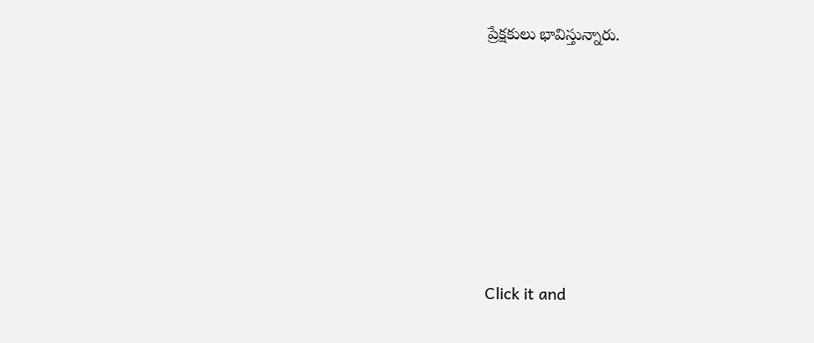ప్రేక్షకులు భావిస్తున్నారు.












Click it and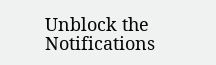Unblock the Notifications